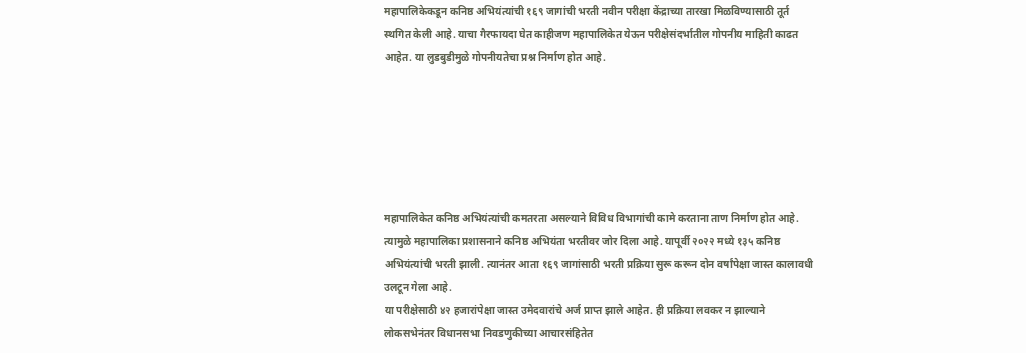महापालिकेकडून कनिष्ठ अभियंत्यांची १६९ जागांची भरती नवीन परीक्षा केंद्राच्या तारखा मिळविण्यासाठी तूर्त स्थगित केली आहे. याचा गैरफायदा घेत काहीजण महापालिकेत येऊन परीक्षेसंदर्भातील गोपनीय माहिती काढत आहेत. या लुडबुडीमुळे गोपनीयतेचा प्रश्न निर्माण होत आहे.






महापालिकेत कनिष्ठ अभियंत्यांची कमतरता असल्याने विविध विभागांची कामे करताना ताण निर्माण होत आहे. त्यामुळे महापालिका प्रशासनाने कनिष्ठ अभियंता भरतीवर जोर दिला आहे. यापूर्वी २०२२ मध्ये १३५ कनिष्ठ अभियंत्यांची भरती झाली. त्यानंतर आता १६९ जागांसाठी भरती प्रक्रिया सुरू करून दोन वर्षांपेक्षा जास्त कालावधी उलटून गेला आहे.
या परीक्षेसाठी ४२ हजारांपेक्षा जास्त उमेदवारांचे अर्ज प्राप्त झाले आहेत. ही प्रक्रिया लवकर न झाल्याने लोकसभेनंतर विधानसभा निवडणुकीच्या आचारसंहितेत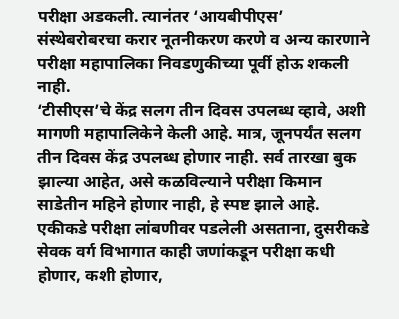परीक्षा अडकली. त्यानंतर ‘आयबीपीएस’ संस्थेबरोबरचा करार नूतनीकरण करणे व अन्य कारणाने परीक्षा महापालिका निवडणुकीच्या पूर्वी होऊ शकली नाही.
‘टीसीएस’चे केंद्र सलग तीन दिवस उपलब्ध व्हावे, अशी मागणी महापालिकेने केली आहे. मात्र, जूनपर्यंत सलग तीन दिवस केंद्र उपलब्ध होणार नाही. सर्व तारखा बुक झाल्या आहेत, असे कळविल्याने परीक्षा किमान साडेतीन महिने होणार नाही, हे स्पष्ट झाले आहे. एकीकडे परीक्षा लांबणीवर पडलेली असताना, दुसरीकडे सेवक वर्ग विभागात काही जणांकडून परीक्षा कधी होणार, कशी होणार,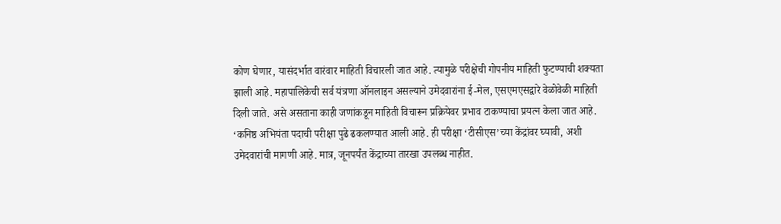कोण घेणार, यासंदर्भात वारंवार माहिती विचारली जात आहे. त्यामुळे परीक्षेची गोपनीय माहिती फुटण्याची शक्यता झाली आहे. महापालिकेची सर्व यंत्रणा ऑनलाइन असल्याने उमेदवारांना ई-मेल, एसएमएसद्वारे वेळोवेळी माहिती दिली जाते. असे असताना काही जणांकडून माहिती विचारून प्रक्रियेवर प्रभाव टाकण्याचा प्रयत्न केला जात आहे.
‘कनिष्ठ अभियंता पदाची परीक्षा पुढे ढकलण्यात आली आहे. ही परीक्षा ‘टीसीएस’च्या केंद्रांवर घ्यावी, अशी उमेदवारांची मागणी आहे. मात्र, जूनपर्यंत केंद्राच्या तारखा उपलब्ध नाहीत.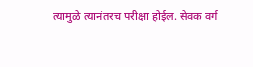त्यामुळे त्यानंतरच परीक्षा होईल. सेवक वर्ग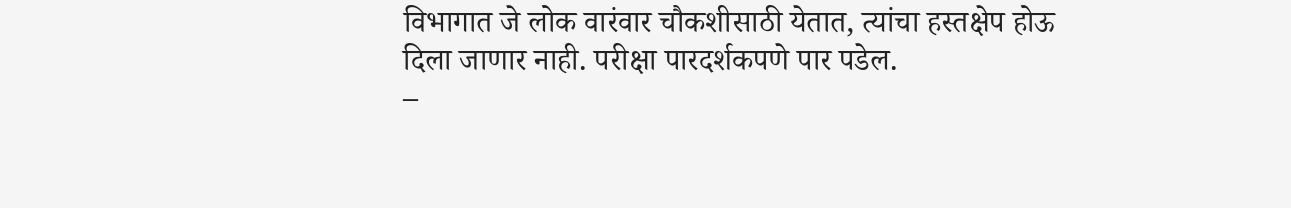विभागात जे लोक वारंवार चौकशीसाठी येतात, त्यांचा हस्तक्षेप होऊ दिला जाणार नाही. परीक्षा पारदर्शकपणे पार पडेल.
–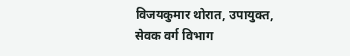विजयकुमार थोरात, उपायुक्त, सेवक वर्ग विभाग